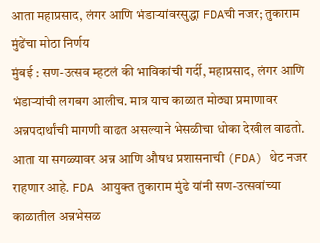आता महाप्रसाद, लंगर आणि भंडाऱ्यांवरसुद्धा FDAची नजर; तुकाराम मुंढेंचा मोठा निर्णय
मुंबई : सण-उत्सव म्हटलं की भाविकांची गर्दी, महाप्रसाद, लंगर आणि भंडाऱ्यांची लगबग आलीच. मात्र याच काळात मोठ्या प्रमाणावर अन्नपदार्थांची मागणी वाढत असल्याने भेसळीचा धोका देखील वाढतो. आता या सगळ्यावर अन्न आणि औषध प्रशासनाची (FDA) थेट नजर राहणार आहे. FDA आयुक्त तुकाराम मुंढे यांनी सण-उत्सवांच्या काळातील अन्नभेसळ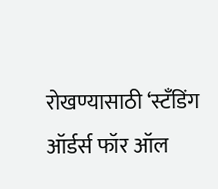रोखण्यासाठी ‘स्टँडिंग ऑर्डर्स फॉर ऑल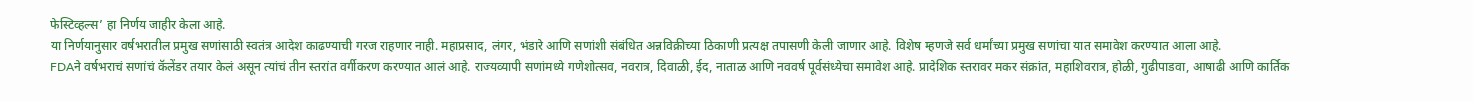फेस्टिव्हल्स’ हा निर्णय जाहीर केला आहे.
या निर्णयानुसार वर्षभरातील प्रमुख सणांसाठी स्वतंत्र आदेश काढण्याची गरज राहणार नाही. महाप्रसाद, लंगर, भंडारे आणि सणांशी संबंधित अन्नविक्रीच्या ठिकाणी प्रत्यक्ष तपासणी केली जाणार आहे. विशेष म्हणजे सर्व धर्मांच्या प्रमुख सणांचा यात समावेश करण्यात आला आहे.
FDAने वर्षभराचं सणांचं कॅलेंडर तयार केलं असून त्यांचं तीन स्तरांत वर्गीकरण करण्यात आलं आहे. राज्यव्यापी सणांमध्ये गणेशोत्सव, नवरात्र, दिवाळी, ईद, नाताळ आणि नववर्ष पूर्वसंध्येचा समावेश आहे. प्रादेशिक स्तरावर मकर संक्रांत, महाशिवरात्र, होळी, गुढीपाडवा, आषाढी आणि कार्तिक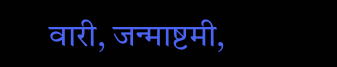वारी, जन्माष्टमी,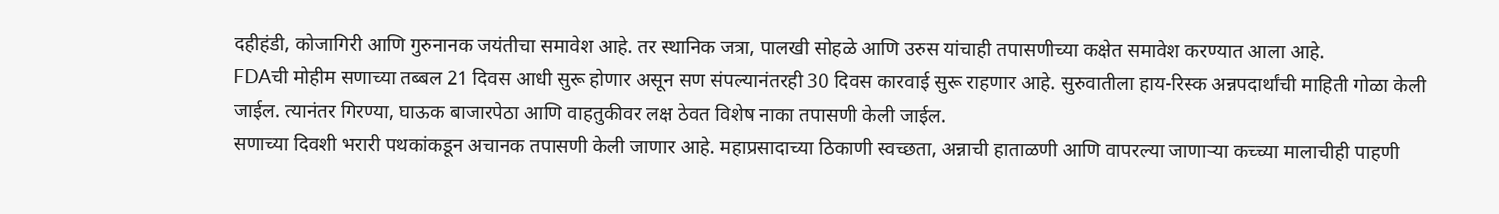दहीहंडी, कोजागिरी आणि गुरुनानक जयंतीचा समावेश आहे. तर स्थानिक जत्रा, पालखी सोहळे आणि उरुस यांचाही तपासणीच्या कक्षेत समावेश करण्यात आला आहे.
FDAची मोहीम सणाच्या तब्बल 21 दिवस आधी सुरू होणार असून सण संपल्यानंतरही 30 दिवस कारवाई सुरू राहणार आहे. सुरुवातीला हाय-रिस्क अन्नपदार्थांची माहिती गोळा केली जाईल. त्यानंतर गिरण्या, घाऊक बाजारपेठा आणि वाहतुकीवर लक्ष ठेवत विशेष नाका तपासणी केली जाईल.
सणाच्या दिवशी भरारी पथकांकडून अचानक तपासणी केली जाणार आहे. महाप्रसादाच्या ठिकाणी स्वच्छता, अन्नाची हाताळणी आणि वापरल्या जाणाऱ्या कच्च्या मालाचीही पाहणी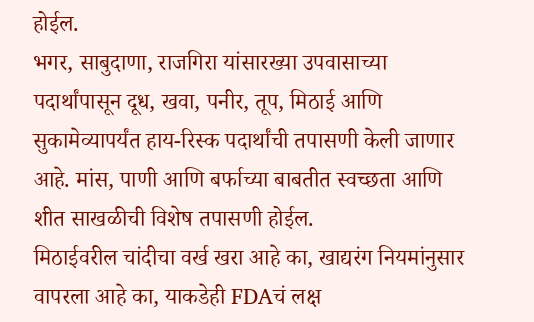होईल.
भगर, साबुदाणा, राजगिरा यांसारख्या उपवासाच्या पदार्थांपासून दूध, खवा, पनीर, तूप, मिठाई आणि सुकामेव्यापर्यंत हाय-रिस्क पदार्थांची तपासणी केली जाणार आहे. मांस, पाणी आणि बर्फाच्या बाबतीत स्वच्छता आणि शीत साखळीची विशेष तपासणी होईल.
मिठाईवरील चांदीचा वर्ख खरा आहे का, खाद्यरंग नियमांनुसार वापरला आहे का, याकडेही FDAचं लक्ष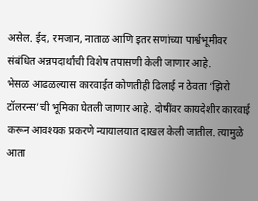असेल. ईद, रमजान, नाताळ आणि इतर सणांच्या पार्श्वभूमीवर संबंधित अन्नपदार्थांची विशेष तपासणी केली जाणार आहे.
भेसळ आढळल्यास कारवाईत कोणतीही ढिलाई न ठेवता ‘झिरो टॉलरन्स’ची भूमिका घेतली जाणार आहे. दोषींवर कायदेशीर कारवाई करून आवश्यक प्रकरणे न्यायालयात दाखल केली जातील. त्यामुळे आता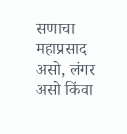सणाचा महाप्रसाद असो, लंगर असो किंवा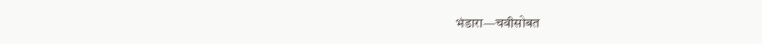भंडारा—चवीसोबत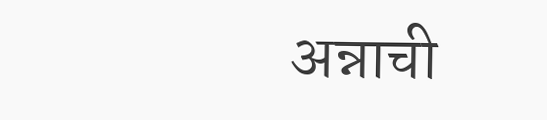अन्नाची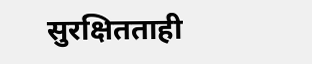सुरक्षितताही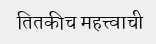तितकीच महत्त्वाची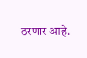ठरणार आहे.